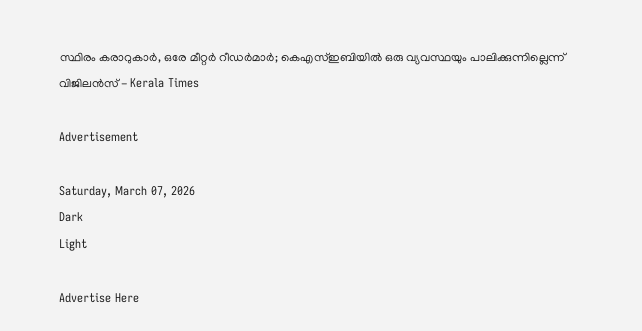സ്ഥിരം കരാറുകാർ, ഒരേ മീറ്റർ റീഡർമാർ; കെഎസ്ഇബിയിൽ ഒരു വ്യവസ്ഥയും പാലിക്കുന്നില്ലെന്ന് വിജിലൻസ് - Kerala Times

Advertisement

Saturday, March 07, 2026
Dark
Light

Advertise Here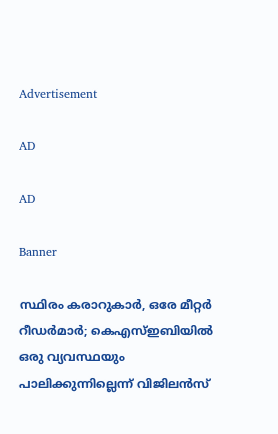Advertisement

AD

AD

Banner

സ്ഥിരം കരാറുകാർ, ഒരേ മീറ്റർ റീഡർമാർ; കെഎസ്ഇബിയിൽ ഒരു വ്യവസ്ഥയും പാലിക്കുന്നില്ലെന്ന് വിജിലൻസ്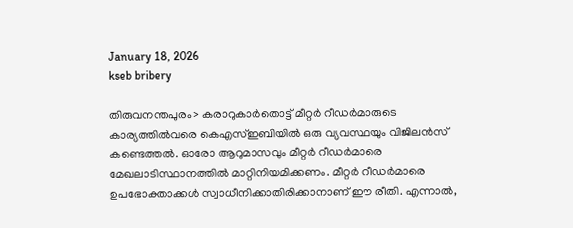January 18, 2026
kseb bribery

തിരുവനന്തപുരം> കരാറുകാർതൊട്ട് മീറ്റർ റീഡർമാരുടെ കാര്യത്തിൽവരെ കെഎസ്ഇബിയിൽ ഒരു വ്യവസ്ഥയും വിജിലൻസ് കണ്ടെത്തൽ. ഓരോ ആറുമാസവും മീറ്റർ റീഡർമാരെ മേഖലാടിസ്ഥാനത്തിൽ മാറ്റിനിയമിക്കണം. മീറ്റർ റീഡർമാരെ ഉപഭോക്താക്കൾ സ്വാധീനിക്കാതിരിക്കാനാണ് ഈ രീതി. എന്നാൽ,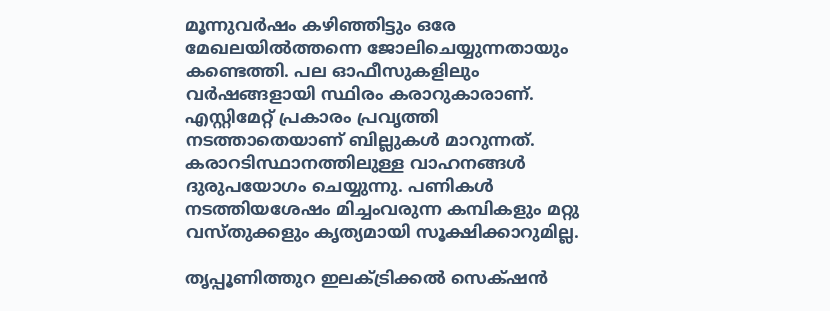മൂന്നുവർഷം കഴിഞ്ഞിട്ടും ഒരേ മേഖലയിൽത്തന്നെ ജോലിചെയ്യുന്നതായും കണ്ടെത്തി. പല ഓഫീസുകളിലും വർഷങ്ങളായി സ്ഥിരം കരാറുകാരാണ്. എസ്റ്റിമേറ്റ് പ്രകാരം പ്രവൃത്തി നടത്താതെയാണ് ബില്ലുകൾ മാറുന്നത്. കരാറടിസ്ഥാനത്തിലുള്ള വാഹനങ്ങൾ ദുരുപയോഗം ചെയ്യുന്നു. പണികൾ നടത്തിയശേഷം മിച്ചംവരുന്ന കമ്പികളും മറ്റു വസ്തുക്കളും കൃത്യമായി സൂക്ഷിക്കാറുമില്ല.

തൃപ്പൂണിത്തുറ ഇലക്‌ട്രിക്കൽ സെക്‌ഷൻ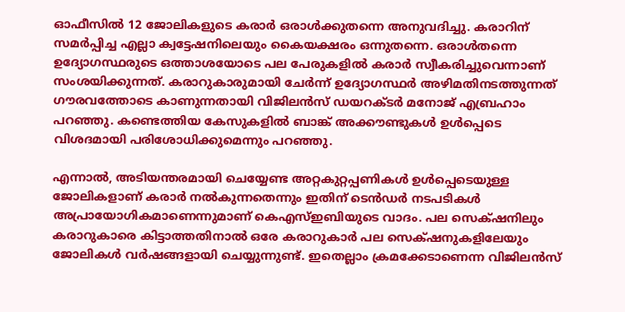ഓഫീസിൽ 12 ജോലികളുടെ കരാർ ഒരാൾക്കുതന്നെ അനുവദിച്ചു. കരാറിന് സമർപ്പിച്ച എല്ലാ ക്വട്ടേഷനിലെയും കൈയക്ഷരം ഒന്നുതന്നെ. ഒരാൾതന്നെ ഉദ്യോഗസ്ഥരുടെ ഒത്താശയോടെ പല പേരുകളിൽ കരാർ സ്വീകരിച്ചുവെന്നാണ് സംശയിക്കുന്നത്. കരാറുകാരുമായി ചേർന്ന് ഉദ്യോഗസ്ഥർ അഴിമതിനടത്തുന്നത് ഗൗരവത്തോടെ കാണുന്നതായി വിജിലൻസ് ഡയറക്ടർ മനോജ് എബ്രഹാം പറഞ്ഞു. കണ്ടെത്തിയ കേസുകളിൽ ബാങ്ക് അക്കൗണ്ടുകൾ ഉൾപ്പെടെ വിശദമായി പരിശോധിക്കുമെന്നും പറഞ്ഞു.

എന്നാൽ, അടിയന്തരമായി ചെയ്യേണ്ട അറ്റകുറ്റപ്പണികൾ ഉൾപ്പെടെയുള്ള ജോലികളാണ് കരാർ നൽകുന്നതെന്നും ഇതിന് ടെൻഡർ നടപടികൾ അപ്രായോഗികമാണെന്നുമാണ് കെഎസ്ഇബിയുടെ വാദം. പല സെക്‌ഷനിലും കരാറുകാരെ കിട്ടാത്തതിനാൽ ഒരേ കരാറുകാർ പല സെക്‌ഷനുകളിലേയും ജോലികൾ വർഷങ്ങളായി ചെയ്യുന്നുണ്ട്. ഇതെല്ലാം ക്രമക്കേടാണെന്ന വിജിലൻസ്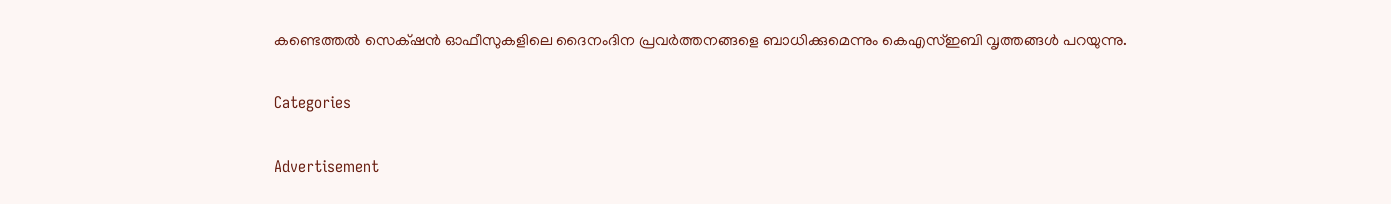കണ്ടെത്തൽ സെക്‌ഷൻ ഓഫീസുകളിലെ ദൈനംദിന പ്രവർത്തനങ്ങളെ ബാധിക്കുമെന്നും കെഎസ്ഇബി വൃത്തങ്ങൾ പറയുന്നു.

Categories

Advertisement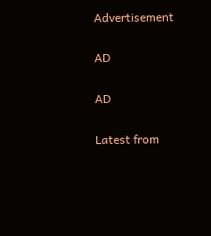Advertisement

AD

AD

Latest from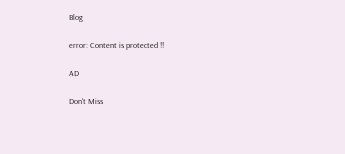Blog

error: Content is protected !!

AD

Don't Miss